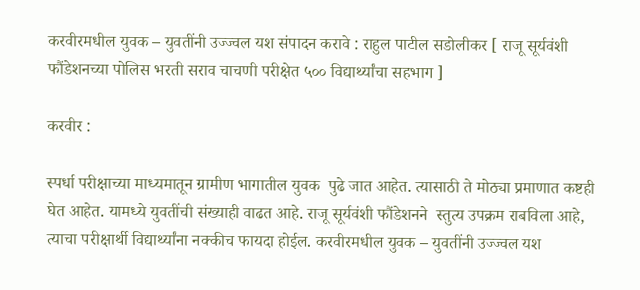करवीरमधील युवक – युवतींनी उज्ज्वल यश संपादन करावे : राहुल पाटील सडोलीकर [ राजू सूर्यवंशी फौंडेशनच्या पोलिस भरती सराव चाचणी परीक्षेत ५०० विद्यार्थ्यांचा सहभाग ]

करवीर :

स्पर्धा परीक्षाच्या माध्यमातून ग्रामीण भागातील युवक  पुढे जात आहेत. त्यासाठी ते मोठ्या प्रमाणात कष्टही घेत आहेत. यामध्ये युवतींची संख्याही वाढत आहे. राजू सूर्यवंशी फौंडेशनने  स्तुत्य उपक्रम राबविला आहे, त्याचा परीक्षार्थी विद्यार्थ्यांना नक्कीच फायदा होईल. करवीरमधील युवक – युवतींनी उज्ज्वल यश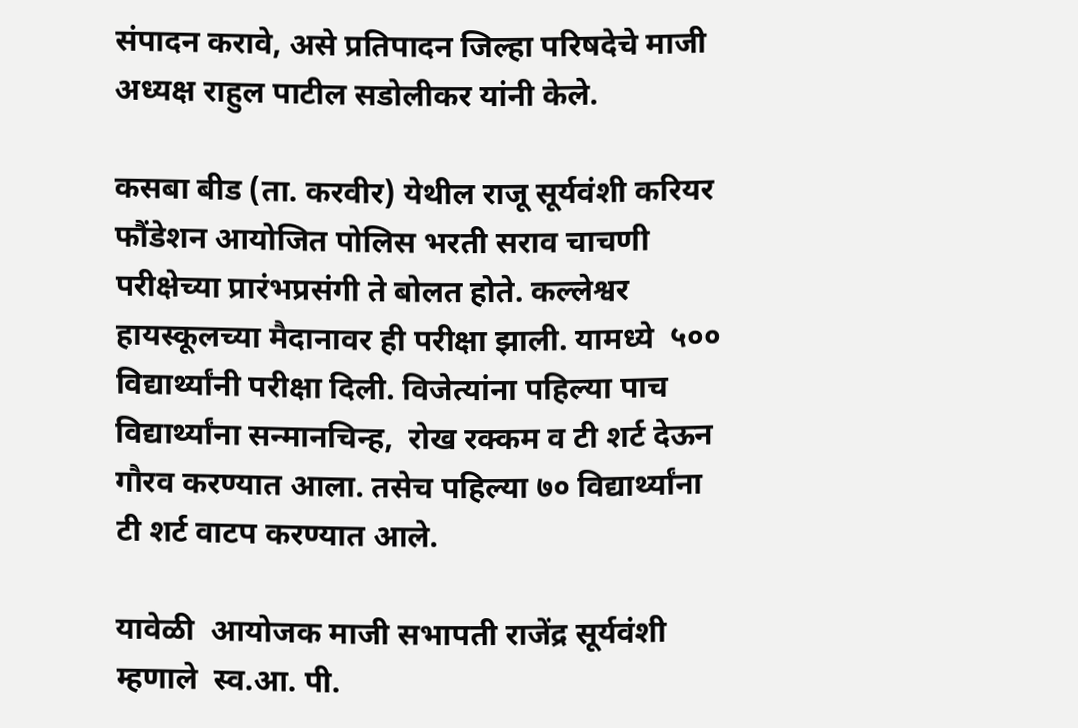संपादन करावे, असे प्रतिपादन जिल्हा परिषदेचे माजी अध्यक्ष राहुल पाटील सडोलीकर यांनी केले.

कसबा बीड (ता. करवीर) येथील राजू सूर्यवंशी करियर फौंडेशन आयोजित पोलिस भरती सराव चाचणी परीक्षेच्या प्रारंभप्रसंगी ते बोलत होते. कल्लेश्वर हायस्कूलच्या मैदानावर ही परीक्षा झाली. यामध्ये  ५०० विद्यार्थ्यांनी परीक्षा दिली. विजेत्यांना पहिल्या पाच विद्यार्थ्यांना सन्मानचिन्ह,  रोख रक्कम व टी शर्ट देऊन गौरव करण्यात आला. तसेच पहिल्या ७० विद्यार्थ्यांना टी शर्ट वाटप करण्यात आले.

यावेळी  आयोजक माजी सभापती राजेंद्र सूर्यवंशी म्हणाले  स्व.आ. पी.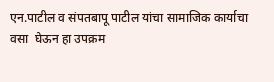एन.पाटील व संपतबापू पाटील यांचा सामाजिक कार्याचा वसा  घेऊन हा उपक्रम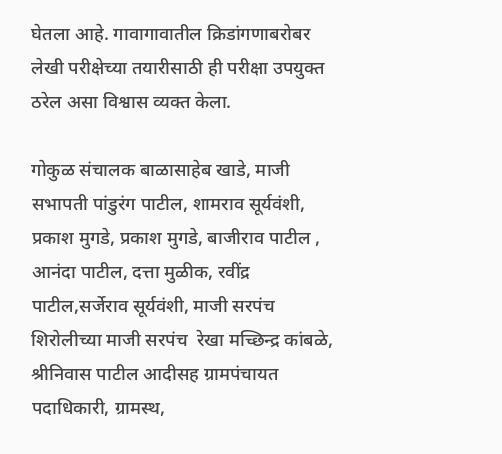घेतला आहे. गावागावातील क्रिडांगणाबरोबर लेखी परीक्षेच्या तयारीसाठी ही परीक्षा उपयुक्त ठरेल असा विश्वास व्यक्त केला.

गोकुळ संचालक बाळासाहेब खाडे, माजी सभापती पांडुरंग पाटील, शामराव सूर्यवंशी,  प्रकाश मुगडे, प्रकाश मुगडे, बाजीराव पाटील , आनंदा पाटील, दत्ता मुळीक, रवींद्र पाटील,सर्जेराव सूर्यवंशी, माजी सरपंच शिरोलीच्या माजी सरपंच  रेखा मच्छिन्द्र कांबळे, श्रीनिवास पाटील आदीसह ग्रामपंचायत पदाधिकारी, ग्रामस्थ,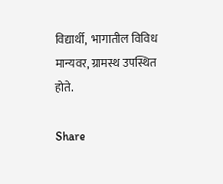विद्यार्थी,  भागातील विविध मान्यवर, ग्रामस्थ उपस्थित होते.

Share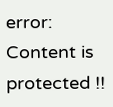error: Content is protected !!